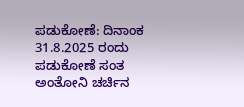ಪಡುಕೋಣೆ: ದಿನಾಂಕ 31.8.2025 ರಂದು ಪಡುಕೋಣೆ ಸಂತ ಅಂತೋನಿ ಚರ್ಚಿನ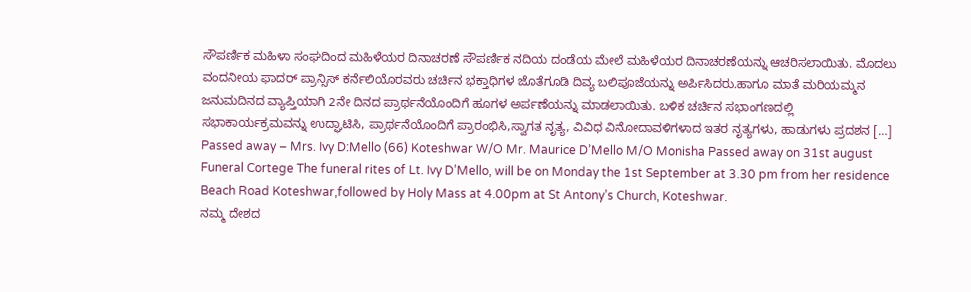ಸೌಪರ್ಣಿಕ ಮಹಿಳಾ ಸಂಘದಿಂದ ಮಹಿಳೆಯರ ದಿನಾಚರಣೆ ಸೌಪರ್ಣಿಕ ನದಿಯ ದಂಡೆಯ ಮೇಲೆ ಮಹಿಳೆಯರ ದಿನಾಚರಣೆಯನ್ನು ಆಚರಿಸಲಾಯಿತು. ಮೊದಲು ವಂದನೀಯ ಫಾದರ್ ಪ್ರಾನ್ಸಿಸ್ ಕರ್ನೆಲಿಯೊರವರು ಚರ್ಚಿನ ಭಕ್ತಾಧಿಗಳ ಜೊತೆಗೂಡಿ ದಿವ್ಯ ಬಲಿಪೂಜೆಯನ್ನು ಅರ್ಪಿಸಿದರು.ಹಾಗೂ ಮಾತೆ ಮರಿಯಮ್ಮನ ಜನುಮದಿನದ ವ್ಯಾಪ್ತಿಯಾಗಿ 2ನೇ ದಿನದ ಪ್ರಾರ್ಥನೆಯೊಂದಿಗೆ ಹೂಗಳ ಅರ್ಪಣೆಯನ್ನು ಮಾಡಲಾಯಿತು. ಬಳಿಕ ಚರ್ಚಿನ ಸಭಾಂಗಣದಲ್ಲಿ ಸಭಾಕಾರ್ಯಕ್ರಮವನ್ನು ಉದ್ಘಾಟಿಸಿ, ಪ್ರಾರ್ಥನೆಯೊಂದಿಗೆ ಪ್ರಾರಂಭಿಸಿ,ಸ್ವಾಗತ ನೃತ್ಯ, ವಿವಿಧ ವಿನೋದಾವಳಿಗಳಾದ ಇತರ ನೃತ್ಯಗಳು, ಹಾಡುಗಳು ಪ್ರದಶನ […]
Passed away – Mrs. Ivy D:Mello (66) Koteshwar W/O Mr. Maurice D’Mello M/O Monisha Passed away on 31st august Funeral Cortege The funeral rites of Lt. Ivy D’Mello, will be on Monday the 1st September at 3.30 pm from her residence Beach Road Koteshwar,followed by Holy Mass at 4.00pm at St Antony’s Church, Koteshwar.
ನಮ್ಮ ದೇಶದ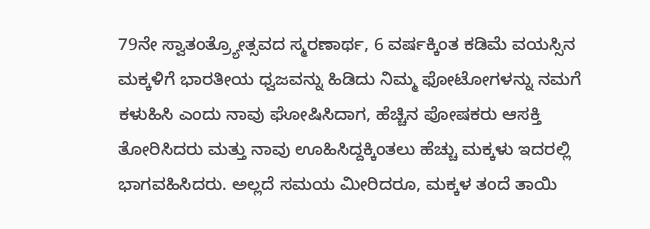79ನೇ ಸ್ವಾತಂತ್ರ್ಯೋತ್ಸವದ ಸ್ಮರಣಾರ್ಥ, 6 ವರ್ಷಕ್ಕಿಂತ ಕಡಿಮೆ ವಯಸ್ಸಿನ ಮಕ್ಕಳಿಗೆ ಭಾರತೀಯ ಧ್ವಜವನ್ನು ಹಿಡಿದು ನಿಮ್ಮ ಫೋಟೋಗಳನ್ನು ನಮಗೆ ಕಳುಹಿಸಿ ಎಂದು ನಾವು ಘೋಷಿಸಿದಾಗ, ಹೆಚ್ಚಿನ ಪೋಷಕರು ಆಸಕ್ತಿ ತೋರಿಸಿದರು ಮತ್ತು ನಾವು ಊಹಿಸಿದ್ದಕ್ಕಿಂತಲು ಹೆಚ್ಚು ಮಕ್ಕಳು ಇದರಲ್ಲಿ ಭಾಗವಹಿಸಿದರು. ಅಲ್ಲದೆ ಸಮಯ ಮೀರಿದರೂ, ಮಕ್ಕಳ ತಂದೆ ತಾಯಿ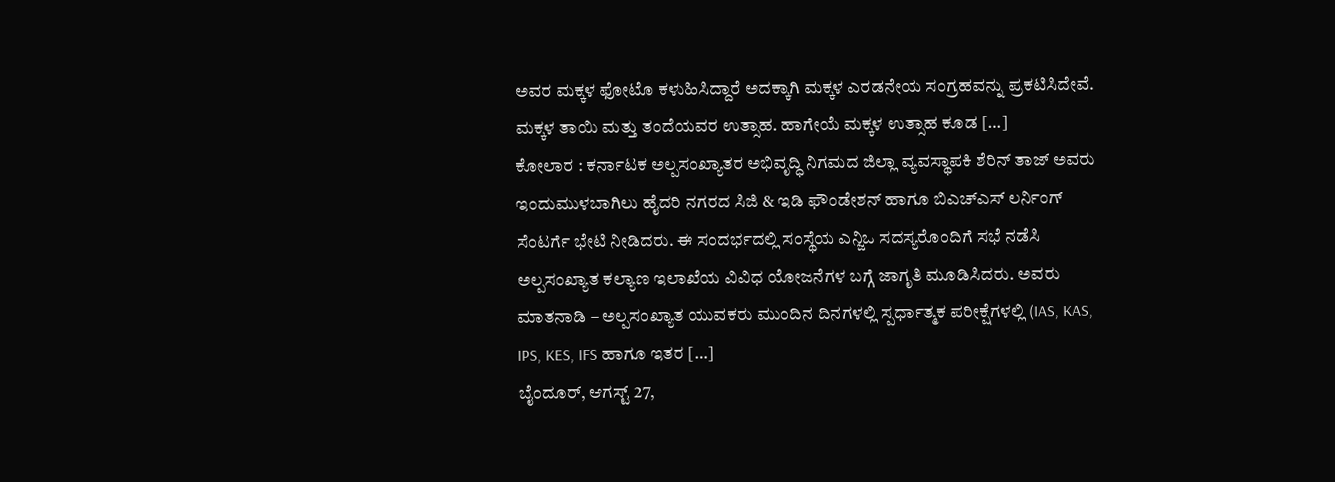ಅವರ ಮಕ್ಕಳ ಫೋಟೊ ಕಳುಹಿಸಿದ್ದಾರೆ ಅದಕ್ಕಾಗಿ ಮಕ್ಕಳ ಎರಡನೇಯ ಸಂಗ್ರಹವನ್ನು ಪ್ರಕಟಿಸಿದೇವೆ. ಮಕ್ಕಳ ತಾಯಿ ಮತ್ತು ತಂದೆಯವರ ಉತ್ಸಾಹ. ಹಾಗೇಯೆ ಮಕ್ಕಳ ಉತ್ಸಾಹ ಕೂಡ […]
ಕೋಲಾರ : ಕರ್ನಾಟಕ ಅಲ್ಪಸಂಖ್ಯಾತರ ಅಭಿವೃದ್ಧಿ ನಿಗಮದ ಜಿಲ್ಲಾ ವ್ಯವಸ್ಥಾಪಕಿ ಶೆರಿನ್ ತಾಜ್ ಅವರು ಇಂದುಮುಳಬಾಗಿಲು ಹೈದರಿ ನಗರದ ಸಿಜಿ & ಇಡಿ ಫೌಂಡೇಶನ್ ಹಾಗೂ ಬಿಎಚ್ಎಸ್ ಲರ್ನಿಂಗ್ ಸೆಂಟರ್ಗೆ ಭೇಟಿ ನೀಡಿದರು. ಈ ಸಂದರ್ಭದಲ್ಲಿ ಸಂಸ್ಥೆಯ ಎನ್ಜಿಒ ಸದಸ್ಯರೊಂದಿಗೆ ಸಭೆ ನಡೆಸಿ ಅಲ್ಪಸಂಖ್ಯಾತ ಕಲ್ಯಾಣ ಇಲಾಖೆಯ ವಿವಿಧ ಯೋಜನೆಗಳ ಬಗ್ಗೆ ಜಾಗೃತಿ ಮೂಡಿಸಿದರು. ಅವರು ಮಾತನಾಡಿ – ಅಲ್ಪಸಂಖ್ಯಾತ ಯುವಕರು ಮುಂದಿನ ದಿನಗಳಲ್ಲಿ ಸ್ಪರ್ಧಾತ್ಮಕ ಪರೀಕ್ಷೆಗಳಲ್ಲಿ (IAS, KAS, IPS, KES, IFS ಹಾಗೂ ಇತರ […]
ಬೈಂದೂರ್, ಆಗಸ್ಟ್ 27,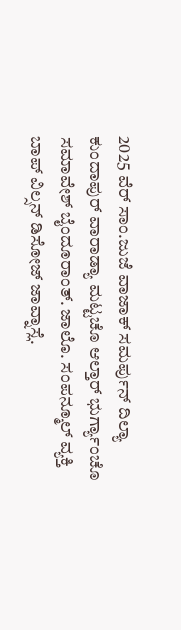2025 ವೆರ್ ಸಾಂ.ಜುಜೆ ವಾಜಾಕ್ ಸಮರ್ಪುನ್ ದಿಲ್ಯಾ ಕುಂದಾಪುರ್ ವಾರಾಡ್ಯಾ ಮಟ್ಟಚೊ ಆಲ್ತಾರ್ ಭುರ್ಗ್ಯಾಂಚೊ ಸಮಾವೇಶ್ ಬೈಂದೂರಾಂತ್. ಜಾಲೊ. ಸಂಪನ್ಮೂಲ್ ವ್ಯಕ್ತಿ ಬಾಪ್ ವಿಲ್ಸನ್ ಡಿಸೋಜ್ ಜಾವ್ನಾಸ್ಲೆ.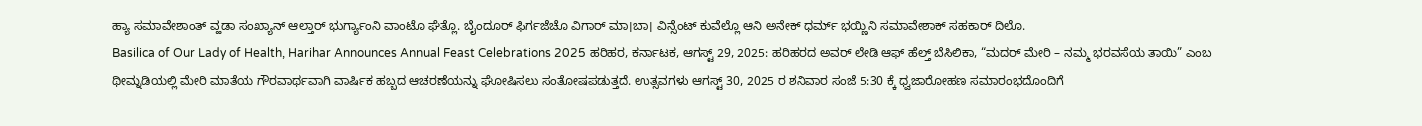ಹ್ಯಾ ಸಮಾವೇಶಾಂತ್ ವ್ಹಡಾ ಸಂಖ್ಯಾನ್ ಆಲ್ತಾರ್ ಭುರ್ಗ್ಯಾಂನಿ ವಾಂಟೊ ಘೆತ್ಲೊ. ಬೈಂದೂರ್ ಫಿರ್ಗಜೆಚೊ ವಿಗಾರ್ ಮಾ।ಬಾ। ವಿನ್ಸೆಂಟ್ ಕುವೆಲ್ಲೊ ಆನಿ ಅನೇಕ್ ಧರ್ಮ್ ಭಯ್ಣಿನಿ ಸಮಾವೇಶಾಕ್ ಸಹಕಾರ್ ದಿಲೊ.
Basilica of Our Lady of Health, Harihar Announces Annual Feast Celebrations 2025 ಹರಿಹರ, ಕರ್ನಾಟಕ, ಆಗಸ್ಟ್ 29, 2025: ಹರಿಹರದ ಅವರ್ ಲೇಡಿ ಆಫ್ ಹೆಲ್ತ್ ಬೆಸಿಲಿಕಾ, “ಮದರ್ ಮೇರಿ – ನಮ್ಮ ಭರವಸೆಯ ತಾಯಿ” ಎಂಬ ಥೀಮ್ನಡಿಯಲ್ಲಿ ಮೇರಿ ಮಾತೆಯ ಗೌರವಾರ್ಥವಾಗಿ ವಾರ್ಷಿಕ ಹಬ್ಬದ ಆಚರಣೆಯನ್ನು ಘೋಷಿಸಲು ಸಂತೋಷಪಡುತ್ತದೆ. ಉತ್ಸವಗಳು ಆಗಸ್ಟ್ 30, 2025 ರ ಶನಿವಾರ ಸಂಜೆ 5:30 ಕ್ಕೆ ಧ್ವಜಾರೋಹಣ ಸಮಾರಂಭದೊಂದಿಗೆ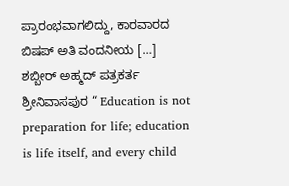ಪ್ರಾರಂಭವಾಗಲಿದ್ದು, ಕಾರವಾರದ ಬಿಷಪ್ ಅತಿ ವಂದನೀಯ […]
ಶಬ್ಬೀರ್ ಅಹ್ಮದ್ ಪತ್ರಕರ್ತ ಶ್ರೀನಿವಾಸಪುರ “ Education is not preparation for life; education is life itself, and every child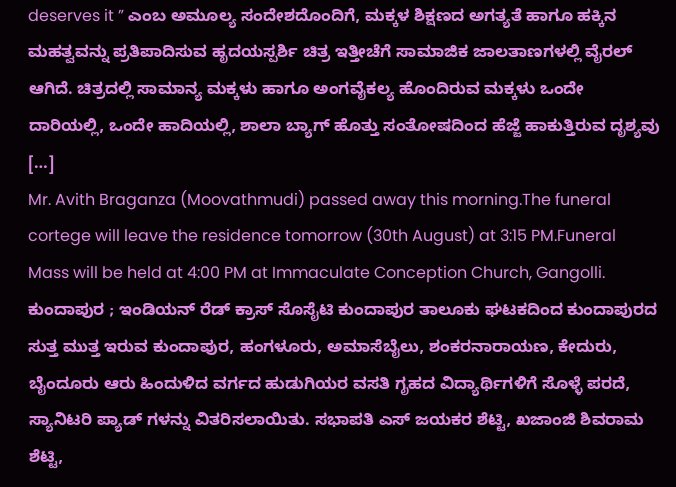deserves it ” ಎಂಬ ಅಮೂಲ್ಯ ಸಂದೇಶದೊಂದಿಗೆ, ಮಕ್ಕಳ ಶಿಕ್ಷಣದ ಅಗತ್ಯತೆ ಹಾಗೂ ಹಕ್ಕಿನ ಮಹತ್ವವನ್ನು ಪ್ರತಿಪಾದಿಸುವ ಹೃದಯಸ್ಪರ್ಶಿ ಚಿತ್ರ ಇತ್ತೀಚೆಗೆ ಸಾಮಾಜಿಕ ಜಾಲತಾಣಗಳಲ್ಲಿ ವೈರಲ್ ಆಗಿದೆ. ಚಿತ್ರದಲ್ಲಿ ಸಾಮಾನ್ಯ ಮಕ್ಕಳು ಹಾಗೂ ಅಂಗವೈಕಲ್ಯ ಹೊಂದಿರುವ ಮಕ್ಕಳು ಒಂದೇ ದಾರಿಯಲ್ಲಿ, ಒಂದೇ ಹಾದಿಯಲ್ಲಿ, ಶಾಲಾ ಬ್ಯಾಗ್ ಹೊತ್ತು ಸಂತೋಷದಿಂದ ಹೆಜ್ಜೆ ಹಾಕುತ್ತಿರುವ ದೃಶ್ಯವು […]
Mr. Avith Braganza (Moovathmudi) passed away this morning.The funeral cortege will leave the residence tomorrow (30th August) at 3:15 PM.Funeral Mass will be held at 4:00 PM at Immaculate Conception Church, Gangolli.
ಕುಂದಾಪುರ ; ಇಂಡಿಯನ್ ರೆಡ್ ಕ್ರಾಸ್ ಸೊಸೈಟಿ ಕುಂದಾಪುರ ತಾಲೂಕು ಘಟಕದಿಂದ ಕುಂದಾಪುರದ ಸುತ್ತ ಮುತ್ತ ಇರುವ ಕುಂದಾಪುರ, ಹಂಗಳೂರು, ಅಮಾಸೆಬೈಲು, ಶಂಕರನಾರಾಯಣ, ಕೇದುರು, ಬೈಂದೂರು ಆರು ಹಿಂದುಳಿದ ವರ್ಗದ ಹುಡುಗಿಯರ ವಸತಿ ಗೃಹದ ವಿದ್ಯಾರ್ಥಿಗಳಿಗೆ ಸೊಳ್ಳೆ ಪರದೆ, ಸ್ಯಾನಿಟರಿ ಪ್ಯಾಡ್ ಗಳನ್ನು ವಿತರಿಸಲಾಯಿತು. ಸಭಾಪತಿ ಎಸ್ ಜಯಕರ ಶೆಟ್ಟಿ, ಖಜಾಂಜಿ ಶಿವರಾಮ ಶೆಟ್ಟಿ,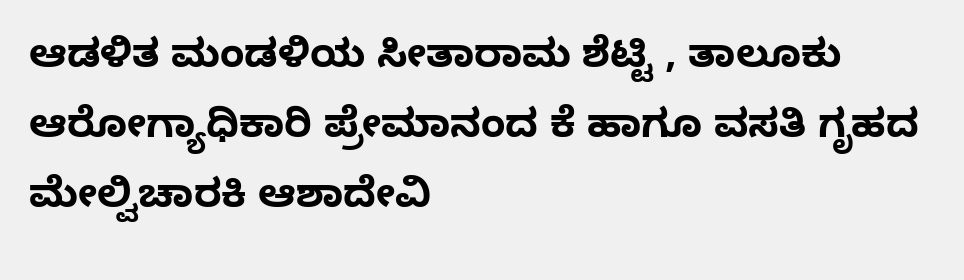ಆಡಳಿತ ಮಂಡಳಿಯ ಸೀತಾರಾಮ ಶೆಟ್ಟಿ , ತಾಲೂಕು ಆರೋಗ್ಯಾಧಿಕಾರಿ ಪ್ರೇಮಾನಂದ ಕೆ ಹಾಗೂ ವಸತಿ ಗೃಹದ ಮೇಲ್ವಿಚಾರಕಿ ಆಶಾದೇವಿ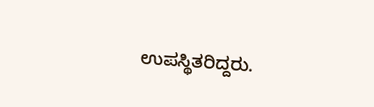ಉಪಸ್ಥಿತರಿದ್ದರು.